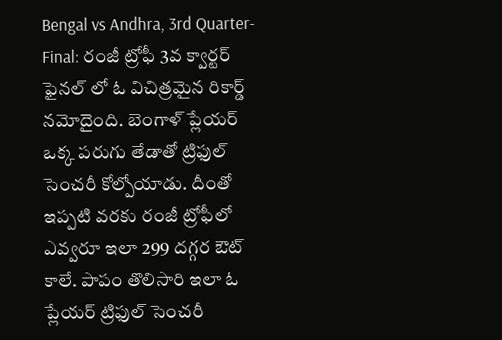Bengal vs Andhra, 3rd Quarter-Final: రంజీ ట్రోఫీ 3వ క్వార్టర్ ఫైనల్ లో ఓ విచిత్రమైన రికార్డ్ నమోదైంది. బెంగాళ్ ప్లేయర్ ఒక్క పరుగు తేడాతో ట్రిఫుల్ సెంచరీ కోల్పోయాడు. దీంతో ఇప్పటి వరకు రంజీ ట్రోఫీలో ఎవ్వరూ ఇలా 299 దగ్గర ఔట్ కాలే. పాపం తొలిసారి ఇలా ఓ ప్లేయర్ ట్రిఫుల్ సెంచరీ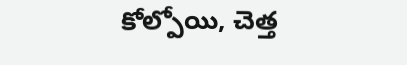కోల్పోయి, చెత్త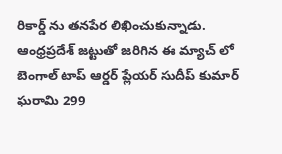రికార్డ్ ను తనపేర లిఖించుకున్నాడు. ఆంధ్రప్రదేశ్ జట్టుతో జరిగిన ఈ మ్యాచ్ లో బెంగాల్ టాప్ ఆర్డర్ ప్లేయర్ సుదీప్ కుమార్ ఘరామి 299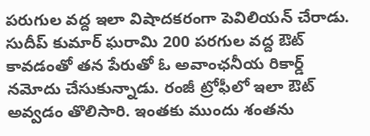పరుగుల వద్ద ఇలా విషాదకరంగా పెవిలియన్ చేరాడు.
సుదీప్ కుమార్ ఘరామి 200 పరగుల వద్ద ఔట్ కావడంతో తన పేరుతో ఓ అవాంఛనీయ రికార్డ్ నమోదు చేసుకున్నాడు. రంజీ ట్రోఫీలో ఇలా ఔట్ అవ్వడం తొలిసారి. ఇంతకు ముందు శంతను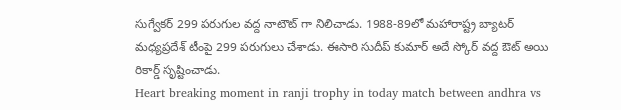సుగ్వేకర్ 299 పరుగుల వద్ద నాటౌట్ గా నిలిచాడు. 1988-89లో మహారాష్ట్ర బ్యాటర్ మధ్యప్రదేశ్ టీంపై 299 పరుగులు చేశాడు. ఈసారి సుదీప్ కుమార్ అదే స్కోర్ వద్ద ఔట్ అయి రికార్డ్ సృష్టించాడు.
Heart breaking moment in ranji trophy in today match between andhra vs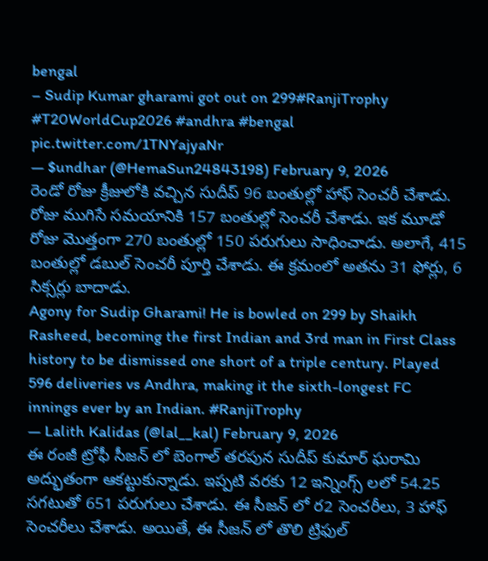bengal
– Sudip Kumar gharami got out on 299#RanjiTrophy #T20WorldCup2026 #andhra #bengal pic.twitter.com/1TNYajyaNr
— $undhar (@HemaSun24843198) February 9, 2026
రెండో రోజు క్రీజులోకి వచ్చిన సుదీప్ 96 బంతుల్లో హాఫ్ సెంచరీ చేశాడు. రోజు ముగిసే సమయానికి 157 బంతుల్లో సెంచరీ చేశాడు. ఇక మూడో రోజు మొత్తంగా 270 బంతుల్లో 150 పరుగులు సాధించాడు. అలాగే, 415 బంతుల్లో డబుల్ సెంచరీ పూర్తి చేశాడు. ఈ క్రమంలో అతను 31 ఫోర్లు, 6 సిక్సర్లు బాదాడు.
Agony for Sudip Gharami! He is bowled on 299 by Shaikh Rasheed, becoming the first Indian and 3rd man in First Class history to be dismissed one short of a triple century. Played 596 deliveries vs Andhra, making it the sixth-longest FC innings ever by an Indian. #RanjiTrophy
— Lalith Kalidas (@lal__kal) February 9, 2026
ఈ రంజీ ట్రోఫీ సీజన్ లో బెంగాల్ తరపున సుదీప్ కుమార్ ఘరామి అద్భుతంగా ఆకట్టుకున్నాడు. ఇప్పటి వరకు 12 ఇన్నింగ్స్ లలో 54.25 సగటుతో 651 పరుగులు చేశాడు. ఈ సీజన్ లో ర2 సెంచరీలు, 3 హాఫ్ సెంచరీలు చేశాడు. అయితే, ఈ సీజన్ లో తొలి ట్రిఫుల్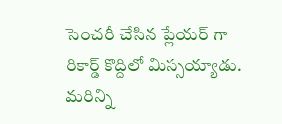సెంచరీ చేసిన ప్లేయర్ గా రికార్డ్ కొద్దిలో మిస్సయ్యాడు.
మరిన్ని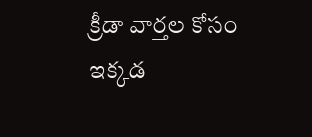క్రీడా వార్తల కోసం ఇక్కడ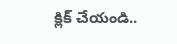క్లిక్ చేయండి..